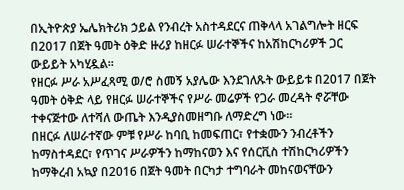በኢትዮጵያ ኤሌክትሪክ ኃይል የንብረት አስተዳደርና ጠቅላላ አገልግሎት ዘርፍ በ2017 በጀት ዓመት ዕቅድ ዙሪያ ከዘርፉ ሠራተኞችና ከአሽከርካሪዎች ጋር ውይይት አካሂዷል።
የዘርፉ ሥራ አሥፈጻሚ ወ/ሮ ስመኝ አያሌው እንደገለጹት ውይይቱ በ2017 በጀት ዓመት ዕቅድ ላይ የዘርፉ ሠራተኞችና የሥራ መሬዎች የጋራ መረዳት ኖሯቸው ተቀናጅተው ለተሻለ ውጤት እንዲያስመዘግቡ ለማድረግ ነው።
በዘርፉ ለሠራተኛው ምቹ የሥራ ከባቢ ከመፍጠር፣ የተቋሙን ንብረቶችን ከማስተዳደር፣ የጥገና ሥራዎችን ከማከናወን እና የሰርቪስ ተሽከርካሪዎችን ከማቅረብ አኳያ በ2016 በጀት ዓመት በርካታ ተግባራት መከናወናቸውን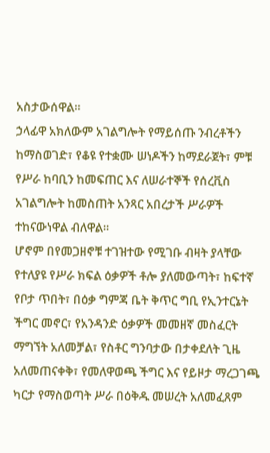አስታውሰዋል።
ኃላፊዋ አክለውም አገልግሎት የማይሰጡ ንብረቶችን ከማስወገድ፣ የቆዩ የተቋሙ ሠነዶችን ከማደራጀት፣ ምቹ የሥራ ከባቢን ከመፍጠር እና ለሠራተኞች የሰረቪስ አገልግሎት ከመስጠት አንጻር አበረታች ሥራዎች ተከናውነዋል ብለዋል።
ሆኖም በየመጋዘኖቹ ተገዝተው የሚገቡ ብዛት ያላቸው የተለያዩ የሥራ ክፍል ዕቃዎች ቶሎ ያለመውጣት፣ ከፍተኛ የቦታ ጥበት፣ በዕቃ ግምጃ ቤት ቅጥር ግቢ የኢንተርኔት ችግር መኖር፣ የአንዳንድ ዕቃዎች መመዘኛ መስፈርት ማግኘት አለመቻል፣ የስቶር ግንባታው በታቀደለት ጊዜ አለመጠናቀቅ፣ የመለዋወጫ ችግር እና የይዞታ ማረጋገጫ ካርታ የማስወጣት ሥራ በዕቅዱ መሠረት አለመፈጸም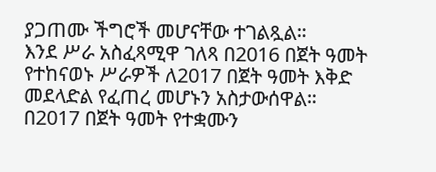ያጋጠሙ ችግሮች መሆናቸው ተገልጿል።
እንደ ሥራ አስፈጻሚዋ ገለጻ በ2016 በጀት ዓመት የተከናወኑ ሥራዎች ለ2017 በጀት ዓመት እቅድ መደላድል የፈጠረ መሆኑን አስታውሰዋል።
በ2017 በጀት ዓመት የተቋሙን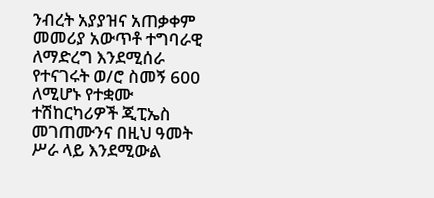ንብረት አያያዝና አጠቃቀም መመሪያ አውጥቶ ተግባራዊ ለማድረግ እንደሚሰራ የተናገሩት ወ/ሮ ስመኝ 600 ለሚሆኑ የተቋሙ ተሽከርካሪዎች ጂፒኤስ መገጠሙንና በዚህ ዓመት ሥራ ላይ እንደሚውል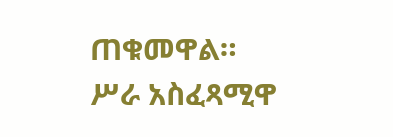ጠቁመዋል።
ሥራ አስፈጻሚዋ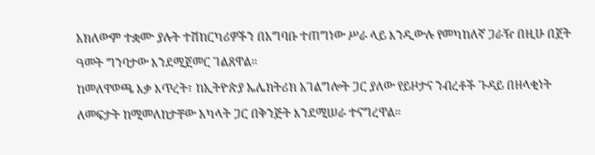አክለውም ተቋሙ ያሉት ተሽከርካሪዎችን በአግባቡ ተጠግነው ሥራ ላይ እንዲውሉ የመካከለኛ ጋራዥ በዚሁ በጀት ዓመት ግንባታው እንደሚጀመር ገልጸዋል።
ከመለዋወጫ እቃ እጥረት፣ ከኢትዮጵያ ኤሌክትሪክ አገልግሎት ጋር ያለው የይዞታና ንብረቶች ጉዳይ በዘላቂነት ለመፍታት ከሚመለከታቸው አካላት ጋር በቅንጅት እንደሚሠራ ተናግረዋል።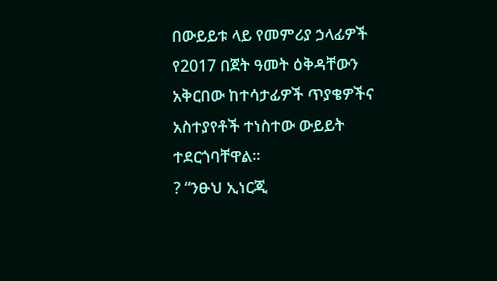በውይይቱ ላይ የመምሪያ ኃላፊዎች የ2017 በጀት ዓመት ዕቅዳቸውን አቅርበው ከተሳታፊዎች ጥያቄዎችና አስተያየቶች ተነስተው ውይይት ተደርጎባቸዋል።
? “ንፁህ ኢነርጂ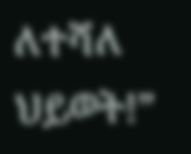ለተሻለ ህይወት!”